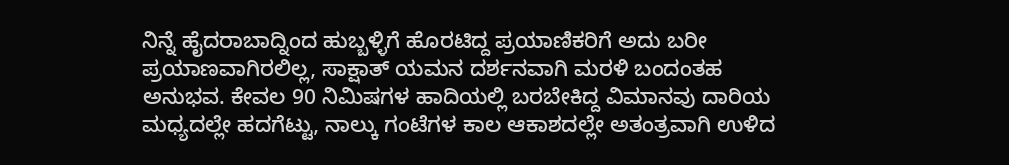ನಿನ್ನೆ ಹೈದರಾಬಾದ್ನಿಂದ ಹುಬ್ಬಳ್ಳಿಗೆ ಹೊರಟಿದ್ದ ಪ್ರಯಾಣಿಕರಿಗೆ ಅದು ಬರೀ ಪ್ರಯಾಣವಾಗಿರಲಿಲ್ಲ, ಸಾಕ್ಷಾತ್ ಯಮನ ದರ್ಶನವಾಗಿ ಮರಳಿ ಬಂದಂತಹ ಅನುಭವ. ಕೇವಲ 90 ನಿಮಿಷಗಳ ಹಾದಿಯಲ್ಲಿ ಬರಬೇಕಿದ್ದ ವಿಮಾನವು ದಾರಿಯ ಮಧ್ಯದಲ್ಲೇ ಹದಗೆಟ್ಟು, ನಾಲ್ಕು ಗಂಟೆಗಳ ಕಾಲ ಆಕಾಶದಲ್ಲೇ ಅತಂತ್ರವಾಗಿ ಉಳಿದ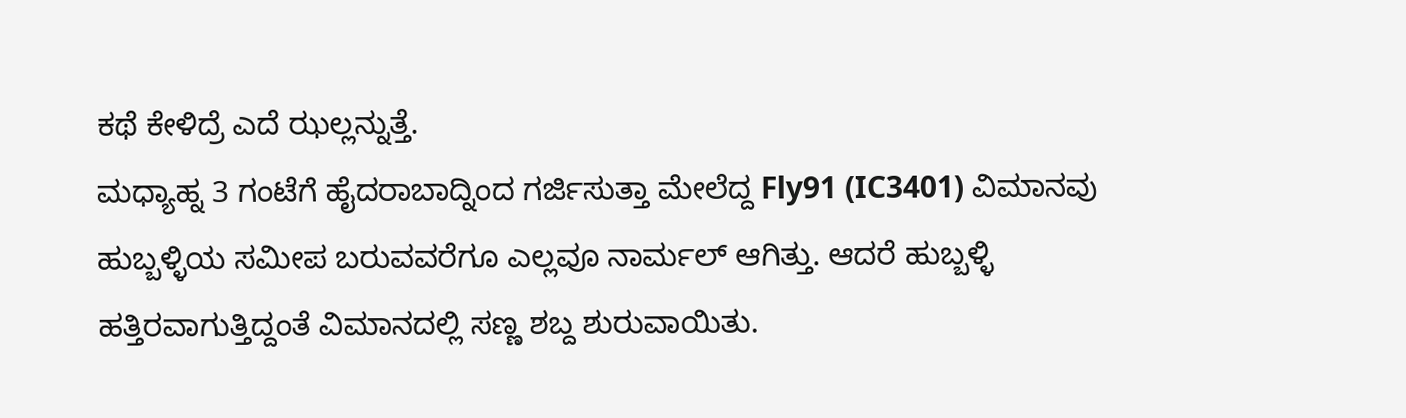ಕಥೆ ಕೇಳಿದ್ರೆ ಎದೆ ಝಲ್ಲನ್ನುತ್ತೆ.
ಮಧ್ಯಾಹ್ನ 3 ಗಂಟೆಗೆ ಹೈದರಾಬಾದ್ನಿಂದ ಗರ್ಜಿಸುತ್ತಾ ಮೇಲೆದ್ದ Fly91 (IC3401) ವಿಮಾನವು ಹುಬ್ಬಳ್ಳಿಯ ಸಮೀಪ ಬರುವವರೆಗೂ ಎಲ್ಲವೂ ನಾರ್ಮಲ್ ಆಗಿತ್ತು. ಆದರೆ ಹುಬ್ಬಳ್ಳಿ ಹತ್ತಿರವಾಗುತ್ತಿದ್ದಂತೆ ವಿಮಾನದಲ್ಲಿ ಸಣ್ಣ ಶಬ್ದ ಶುರುವಾಯಿತು.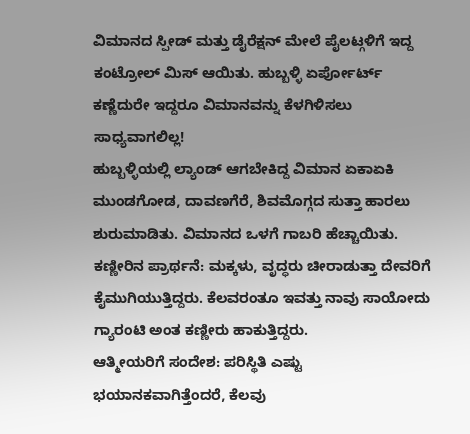ವಿಮಾನದ ಸ್ಪೀಡ್ ಮತ್ತು ಡೈರೆಕ್ಷನ್ ಮೇಲೆ ಪೈಲಟ್ಗಳಿಗೆ ಇದ್ದ ಕಂಟ್ರೋಲ್ ಮಿಸ್ ಆಯಿತು. ಹುಬ್ಬಳ್ಳಿ ಏರ್ಪೋರ್ಟ್ ಕಣ್ಣೆದುರೇ ಇದ್ದರೂ ವಿಮಾನವನ್ನು ಕೆಳಗಿಳಿಸಲು ಸಾಧ್ಯವಾಗಲಿಲ್ಲ!
ಹುಬ್ಬಳ್ಳಿಯಲ್ಲಿ ಲ್ಯಾಂಡ್ ಆಗಬೇಕಿದ್ದ ವಿಮಾನ ಏಕಾಏಕಿ ಮುಂಡಗೋಡ, ದಾವಣಗೆರೆ, ಶಿವಮೊಗ್ಗದ ಸುತ್ತಾ ಹಾರಲು ಶುರುಮಾಡಿತು. ವಿಮಾನದ ಒಳಗೆ ಗಾಬರಿ ಹೆಚ್ಚಾಯಿತು.
ಕಣ್ಣೀರಿನ ಪ್ರಾರ್ಥನೆ: ಮಕ್ಕಳು, ವೃದ್ಧರು ಚೀರಾಡುತ್ತಾ ದೇವರಿಗೆ ಕೈಮುಗಿಯುತ್ತಿದ್ದರು. ಕೆಲವರಂತೂ ಇವತ್ತು ನಾವು ಸಾಯೋದು ಗ್ಯಾರಂಟಿ ಅಂತ ಕಣ್ಣೀರು ಹಾಕುತ್ತಿದ್ದರು.
ಆತ್ಮೀಯರಿಗೆ ಸಂದೇಶ: ಪರಿಸ್ಥಿತಿ ಎಷ್ಟು ಭಯಾನಕವಾಗಿತ್ತೆಂದರೆ, ಕೆಲವು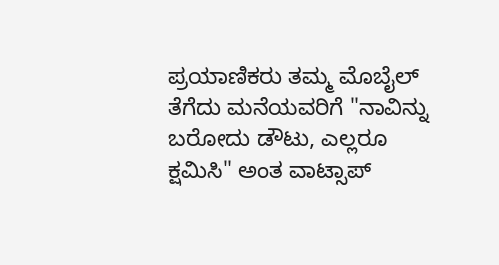ಪ್ರಯಾಣಿಕರು ತಮ್ಮ ಮೊಬೈಲ್ ತೆಗೆದು ಮನೆಯವರಿಗೆ "ನಾವಿನ್ನು ಬರೋದು ಡೌಟು, ಎಲ್ಲರೂ ಕ್ಷಮಿಸಿ" ಅಂತ ವಾಟ್ಸಾಪ್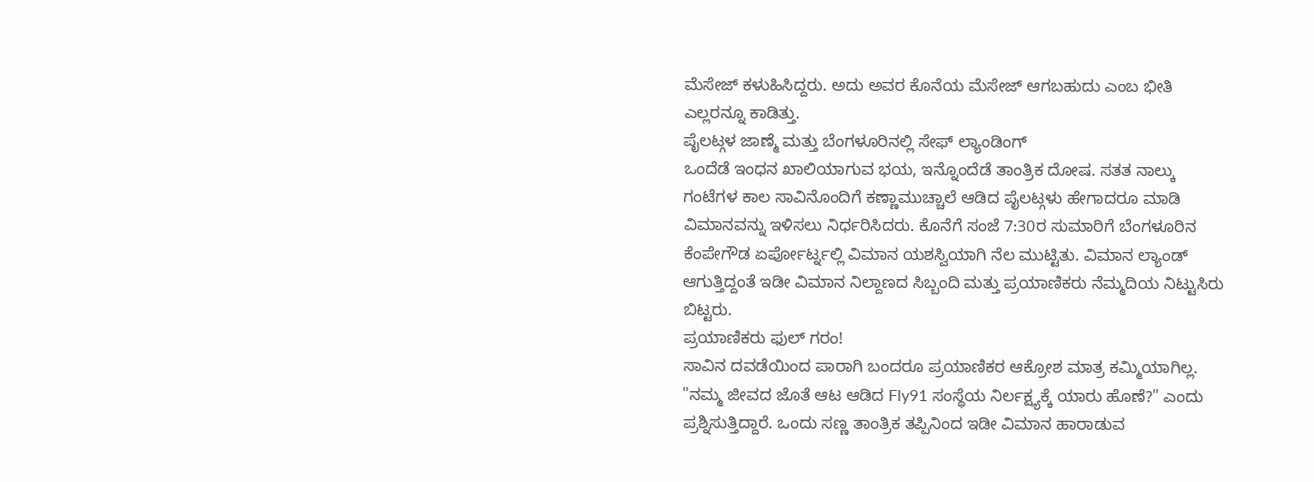ಮೆಸೇಜ್ ಕಳುಹಿಸಿದ್ದರು. ಅದು ಅವರ ಕೊನೆಯ ಮೆಸೇಜ್ ಆಗಬಹುದು ಎಂಬ ಭೀತಿ ಎಲ್ಲರನ್ನೂ ಕಾಡಿತ್ತು.
ಪೈಲಟ್ಗಳ ಜಾಣ್ಮೆ ಮತ್ತು ಬೆಂಗಳೂರಿನಲ್ಲಿ ಸೇಫ್ ಲ್ಯಾಂಡಿಂಗ್
ಒಂದೆಡೆ ಇಂಧನ ಖಾಲಿಯಾಗುವ ಭಯ, ಇನ್ನೊಂದೆಡೆ ತಾಂತ್ರಿಕ ದೋಷ. ಸತತ ನಾಲ್ಕು ಗಂಟೆಗಳ ಕಾಲ ಸಾವಿನೊಂದಿಗೆ ಕಣ್ಣಾಮುಚ್ಚಾಲೆ ಆಡಿದ ಪೈಲಟ್ಗಳು ಹೇಗಾದರೂ ಮಾಡಿ ವಿಮಾನವನ್ನು ಇಳಿಸಲು ನಿರ್ಧರಿಸಿದರು. ಕೊನೆಗೆ ಸಂಜೆ 7:30ರ ಸುಮಾರಿಗೆ ಬೆಂಗಳೂರಿನ ಕೆಂಪೇಗೌಡ ಏರ್ಪೋರ್ಟ್ನಲ್ಲಿ ವಿಮಾನ ಯಶಸ್ವಿಯಾಗಿ ನೆಲ ಮುಟ್ಟಿತು. ವಿಮಾನ ಲ್ಯಾಂಡ್ ಆಗುತ್ತಿದ್ದಂತೆ ಇಡೀ ವಿಮಾನ ನಿಲ್ದಾಣದ ಸಿಬ್ಬಂದಿ ಮತ್ತು ಪ್ರಯಾಣಿಕರು ನೆಮ್ಮದಿಯ ನಿಟ್ಟುಸಿರು ಬಿಟ್ಟರು.
ಪ್ರಯಾಣಿಕರು ಫುಲ್ ಗರಂ!
ಸಾವಿನ ದವಡೆಯಿಂದ ಪಾರಾಗಿ ಬಂದರೂ ಪ್ರಯಾಣಿಕರ ಆಕ್ರೋಶ ಮಾತ್ರ ಕಮ್ಮಿಯಾಗಿಲ್ಲ. "ನಮ್ಮ ಜೀವದ ಜೊತೆ ಆಟ ಆಡಿದ Fly91 ಸಂಸ್ಥೆಯ ನಿರ್ಲಕ್ಷ್ಯಕ್ಕೆ ಯಾರು ಹೊಣೆ?" ಎಂದು ಪ್ರಶ್ನಿಸುತ್ತಿದ್ದಾರೆ. ಒಂದು ಸಣ್ಣ ತಾಂತ್ರಿಕ ತಪ್ಪಿನಿಂದ ಇಡೀ ವಿಮಾನ ಹಾರಾಡುವ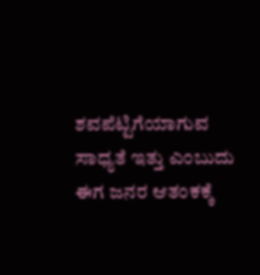ಶವಪೆಟ್ಟಿಗೆಯಾಗುವ ಸಾಧ್ಯತೆ ಇತ್ತು ಎಂಬುದು ಈಗ ಜನರ ಆತಂಕಕ್ಕೆ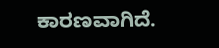ಕಾರಣವಾಗಿದೆ.